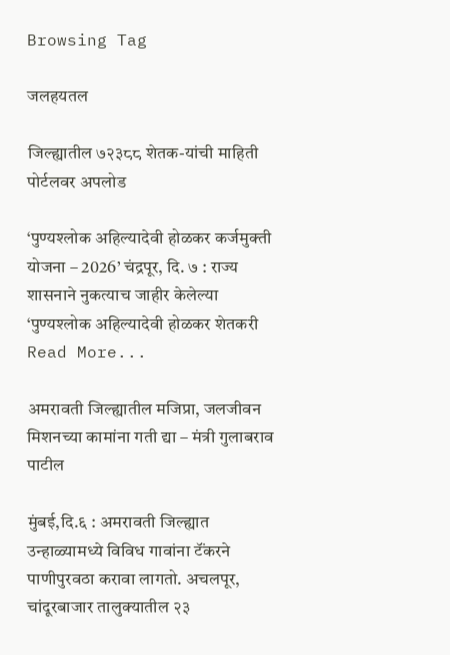Browsing Tag

जलहयतल

जिल्ह्यातील ७२३८८ शेतक-यांची माहिती पोर्टलवर अपलोड

‘पुण्यश्लोक अहिल्यादेवी होळकर कर्जमुक्ती योजना – 2026’ चंद्रपूर, दि. ७ : राज्य शासनाने नुकत्याच जाहीर केलेल्या ‘पुण्यश्लोक अहिल्यादेवी होळकर शेतकरी
Read More...

अमरावती जिल्ह्यातील मजिप्रा, जलजीवन मिशनच्या कामांना गती द्या – मंत्री गुलाबराव पाटील

मुंबई,दि.६ : अमरावती जिल्ह्यात उन्हाळ्यामध्ये विविध गावांना टॅंकरने पाणीपुरवठा करावा लागतो. अचलपूर, चांदूरबाजार तालुक्यातील २३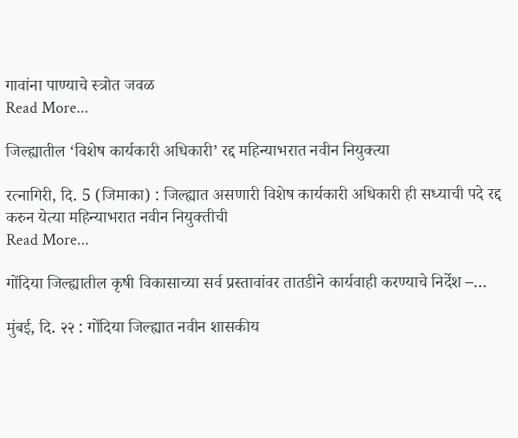गावांना पाण्याचे स्त्रोत जवळ
Read More...

जिल्ह्यातील ‘विशेष कार्यकारी अधिकारी’ रद्द महिन्याभरात नवीन नियुक्त्या

रत्नागिरी, दि. 5 (जिमाका) : जिल्ह्यात असणारी विशेष कार्यकारी अधिकारी ही सध्याची पदे रद्द करुन येत्या महिन्याभरात नवीन नियुक्तीची
Read More...

गोंदिया जिल्ह्यातील कृषी विकासाच्या सर्व प्रस्तावांवर तातडीने कार्यवाही करण्याचे निर्देश –…

मुंबई, दि. २२ : गोंदिया जिल्ह्यात नवीन शासकीय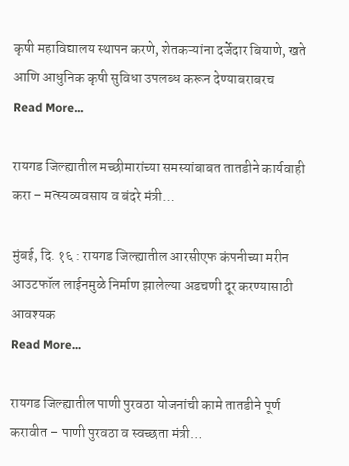कृषी महाविद्यालय स्थापन करणे, शेतकऱ्यांना दर्जेदार बियाणे, खते आणि आधुनिक कृषी सुविधा उपलब्ध करून देण्याबराबरच
Read More...

रायगड जिल्ह्यातील मच्छीमारांच्या समस्यांबाबत तातडीने कार्यवाही करा – मत्स्यव्यवसाय व बंदरे मंत्री…

मुंबई, दि. १६ : रायगड जिल्ह्यातील आरसीएफ कंपनीच्या मरीन आउटफॉल लाईनमुळे निर्माण झालेल्या अडचणी दूर करण्यासाठी आवश्यक
Read More...

रायगड जिल्ह्यातील पाणी पुरवठा योजनांची कामे तातडीने पूर्ण करावीत – पाणी पुरवठा व स्वच्छता मंत्री…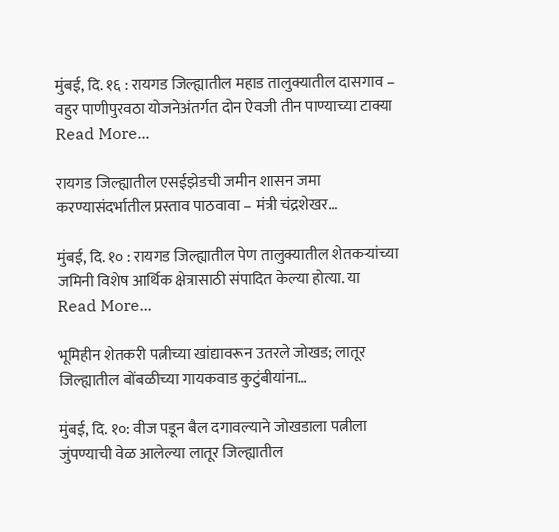मुंबई, दि. १६ : रायगड जिल्ह्यातील महाड तालुक्यातील दासगाव – वहुर पाणीपुरवठा योजनेअंतर्गत दोन ऐवजी तीन पाण्याच्या टाक्या
Read More...

रायगड जिल्ह्यातील एसईझेडची जमीन शासन जमा करण्यासंदर्भातील प्रस्ताव पाठवावा – मंत्री चंद्रशेखर…

मुंबई, दि. १० : रायगड जिल्ह्यातील पेण तालुक्यातील शेतकऱ्यांच्या जमिनी विशेष आर्थिक क्षेत्रासाठी संपादित केल्या होत्या. या
Read More...

भूमिहीन शेतकरी पत्नीच्या खांद्यावरून उतरले जोखड; लातूर जिल्ह्यातील बोंबळीच्या गायकवाड कुटुंबीयांना…

मुंबई, दि. १०: वीज पडून बैल दगावल्याने जोखडाला पत्नीला जुंपण्याची वेळ आलेल्या लातूर जिल्ह्यातील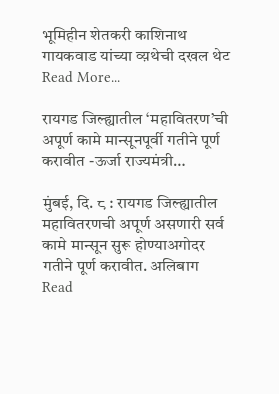भूमिहीन शेतकरी काशिनाथ गायकवाड यांच्या व्य़थेची दखल थेट
Read More...

रायगड जिल्ह्यातील ‘महावितरण’ची अपूर्ण कामे मान्सूनपूर्वी गतीने पूर्ण करावीत -ऊर्जा राज्यमंत्री…

मुंबई, दि. ८ : रायगड जिल्ह्यातील महावितरणची अपूर्ण असणारी सर्व कामे मान्सून सुरू होण्याअगोदर गतीने पूर्ण करावीत. अलिबाग
Read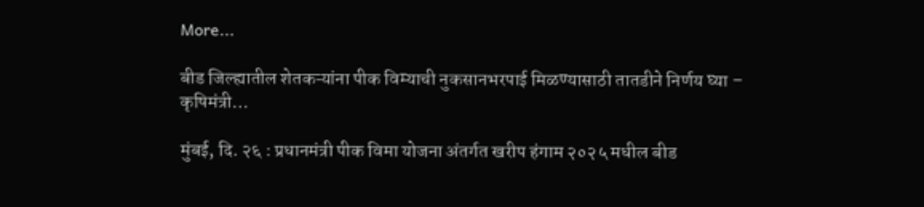More...

बीड जिल्ह्यातील शेतकऱ्यांना पीक विम्याची नुकसानभरपाई मिळण्यासाठी तातडीने निर्णय घ्या – कृषिमंत्री…

मुंबई, दि. २६ : प्रधानमंत्री पीक विमा योजना अंतर्गत खरीप हंगाम २०२५ मधील बीड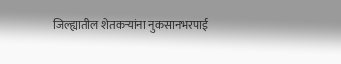जिल्ह्यातील शेतकऱ्यांना नुकसानभरपाई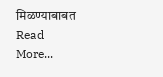मिळण्याबाबत
Read More...